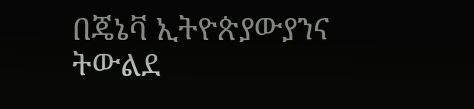በጄኔቫ ኢትዮጵያውያንና ትውልደ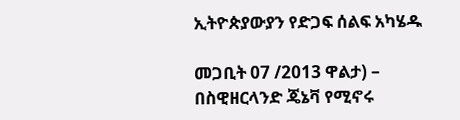ኢትዮጵያውያን የድጋፍ ሰልፍ አካሄዱ

መጋቢት 07 /2013 ዋልታ) – በስዊዘርላንድ ጄኔቫ የሚኖሩ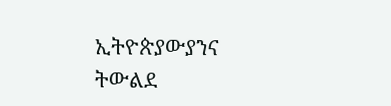ኢትዮጵያውያንና ትውልደ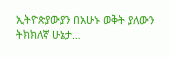ኢትዮጵያውያን በአሁኑ ወቅት ያለውን ትክክለኛ ሁኔታ…